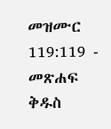መዝሙር 119:119 - መጽሐፍ ቅዱስ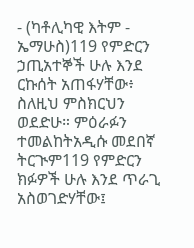- (ካቶሊካዊ እትም - ኤማሁስ)119 የምድርን ኃጢአተኞች ሁሉ እንደ ርኩሰት አጠፋሃቸው፥ ስለዚህ ምስክርህን ወደድሁ። ምዕራፉን ተመልከትአዲሱ መደበኛ ትርጒም119 የምድርን ክፉዎች ሁሉ እንደ ጥራጊ አስወገድሃቸው፤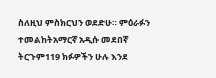ስለዚህ ምስክርህን ወደድሁ። ምዕራፉን ተመልከትአማርኛ አዲሱ መደበኛ ትርጉም119 ክፉዎችን ሁሉ እንደ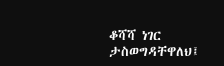ቆሻሻ ነገር ታስወግዳቸዋለህ፤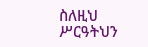ስለዚህ ሥርዓትህን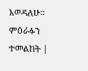እወዳለሁ። ምዕራፉን ተመልከት |